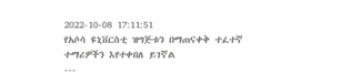2022-10-08 17:11:51
የአሶሳ ዩኒቨርስቲ ዝግጅቱን በማጠናቀቅ ተፈተኛ ተማሪዎችን እየተቀበለ ይገኛል
---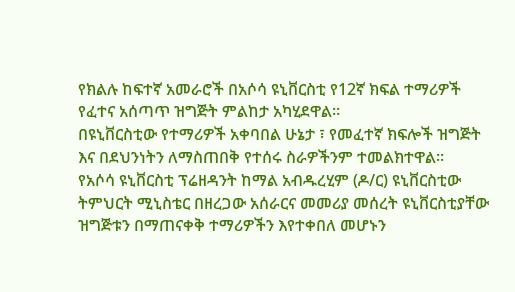የክልሉ ከፍተኛ አመራሮች በአሶሳ ዩኒቨርስቲ የ12ኛ ክፍል ተማሪዎች የፈተና አሰጣጥ ዝግጅት ምልከታ አካሂደዋል።
በዩኒቨርስቲው የተማሪዎች አቀባበል ሁኔታ ፣ የመፈተኛ ክፍሎች ዝግጅት እና በደህንነትን ለማስጠበቅ የተሰሩ ስራዎችንም ተመልክተዋል።
የአሶሳ ዩኒቨርስቲ ፕሬዘዳንት ከማል አብዱረሂም (ዶ/ር) ዩኒቨርስቲው ትምህርት ሚኒስቴር በዘረጋው አሰራርና መመሪያ መሰረት ዩኒቨርስቲያቸው ዝግጅቱን በማጠናቀቅ ተማሪዎችን እየተቀበለ መሆኑን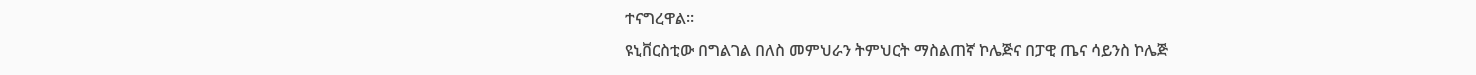ተናግረዋል።
ዩኒቨርስቲው በግልገል በለስ መምህራን ትምህርት ማስልጠኛ ኮሌጅና በፓዊ ጤና ሳይንስ ኮሌጅ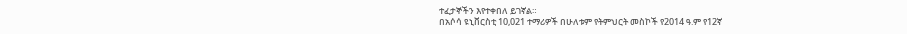ተፈታኞችን እየተቀበለ ይገኛል።
በአሶሳ ዩኒቨርስቲ 10,021 ተማሪዎች በሁለቱም የትምህርት መስኮች የ2014 ዓ.ም የ12ኛ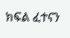ክፍል ፈተናን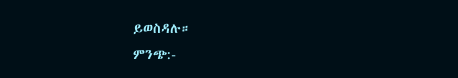ይወስዳሉ።
ምንጭ:-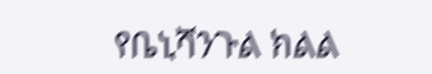የቤኒሻንጉል ክልል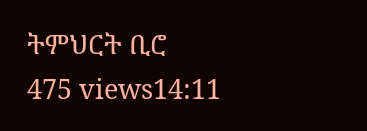ትምህርት ቢሮ
475 views14:11